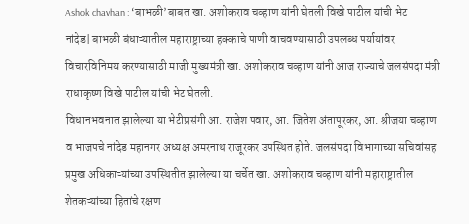Ashok chavhan : ‘बाभळी’बाबत खा. अशोकराव चव्हाण यांनी घेतली विखे पाटील यांची भेट
नांदेड| बाभळी बंधाऱ्यातील महाराष्ट्राच्या हक्काचे पाणी वाचवण्यासाठी उपलब्ध पर्यायांवर विचारविनिमय करण्यासाठी माजी मुख्यमंत्री खा. अशोकराव चव्हाण यांनी आज राज्याचे जलसंपदा मंत्री राधाकृष्ण विखे पाटील यांची भेट घेतली.
विधानभवनात झालेल्या या भेटीप्रसंगी आ. राजेश पवार, आ. जितेश अंतापूरकर, आ. श्रीजया चव्हाण व भाजपचे नांदेड महानगर अध्यक्ष अमरनाथ राजूरकर उपस्थित होते. जलसंपदा विभागाच्या सचिवांसह प्रमुख अधिकाऱ्यांच्या उपस्थितीत झालेल्या या चर्चेत खा. अशोकराव चव्हाण यांनी महाराष्ट्रातील शेतकऱ्यांच्या हितांचे रक्षण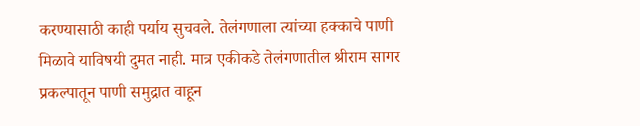करण्यासाठी काही पर्याय सुचवले. तेलंगणाला त्यांच्या हक्काचे पाणी मिळावे याविषयी दुमत नाही. मात्र एकीकडे तेलंगणातील श्रीराम सागर प्रकल्पातून पाणी समुद्रात वाहून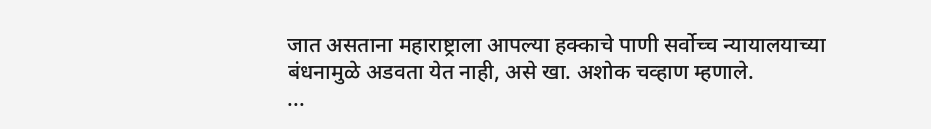जात असताना महाराष्ट्राला आपल्या हक्काचे पाणी सर्वोच्च न्यायालयाच्या बंधनामुळे अडवता येत नाही, असे खा. अशोक चव्हाण म्हणाले.
...